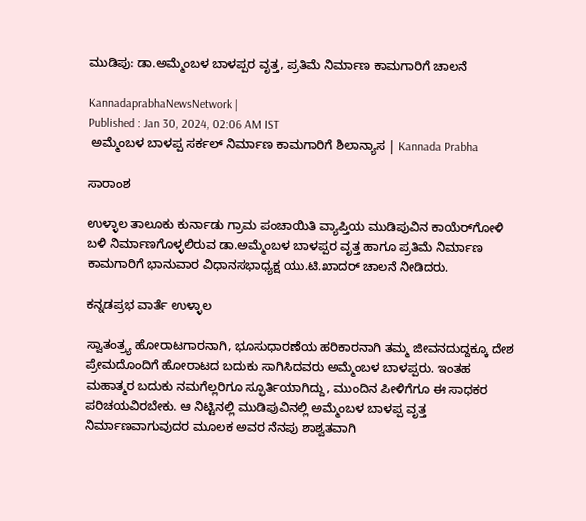ಮುಡಿಪು: ಡಾ.ಅಮ್ಮೆಂಬಳ ಬಾಳಪ್ಪರ ವೃತ್ತ, ಪ್ರತಿಮೆ ನಿರ್ಮಾಣ ಕಾಮಗಾರಿಗೆ ಚಾಲನೆ

KannadaprabhaNewsNetwork |
Published : Jan 30, 2024, 02:06 AM IST
 ಅಮ್ಮೆಂಬಳ ಬಾಳಪ್ಪ‌ ಸರ್ಕಲ್ ನಿರ್ಮಾ‌ಣ‌ ಕಾಮಗಾರಿಗೆ ಶಿಲಾನ್ಯಾಸ | Kannada Prabha

ಸಾರಾಂಶ

ಉಳ್ಳಾಲ ತಾಲೂಕು ಕುರ್ನಾಡು ಗ್ರಾಮ ಪಂಚಾಯಿತಿ ವ್ಯಾಪ್ತಿಯ ಮುಡಿಪುವಿನ ಕಾಯೆರ್‌ಗೋಳಿ ಬಳಿ ನಿರ್ಮಾಣಗೊಳ್ಳಲಿರುವ ಡಾ.ಅಮ್ಮೆಂಬಳ ಬಾಳಪ್ಪರ ವೃತ್ತ ಹಾಗೂ ಪ್ರತಿಮೆ ನಿರ್ಮಾಣ ಕಾಮಗಾರಿಗೆ ಭಾನುವಾರ ವಿಧಾನಸಭಾಧ್ಯಕ್ಷ ಯು.ಟಿ.ಖಾದರ್‌ ಚಾಲನೆ ನೀಡಿದರು.

ಕನ್ನಡಪ್ರಭ ವಾರ್ತೆ ಉಳ್ಳಾಲ

ಸ್ವಾತಂತ್ರ್ಯ ಹೋರಾಟಗಾರನಾಗಿ, ಭೂಸುಧಾರಣೆಯ ಹರಿಕಾರನಾಗಿ ತಮ್ಮ ಜೀವನದುದ್ದಕ್ಕೂ ದೇಶ ಪ್ರೇಮದೊಂದಿಗೆ ಹೋರಾಟದ ಬದುಕು ಸಾಗಿಸಿದವರು ಅಮ್ಮೆಂಬಳ ಬಾಳಪ್ಪರು. ಇಂತಹ ಮಹಾತ್ಮರ ಬದುಕು ನಮಗೆಲ್ಲರಿಗೂ ಸ್ಫೂರ್ತಿಯಾಗಿದ್ದು, ಮುಂದಿನ ಪೀಳಿಗೆಗೂ ಈ ಸಾಧಕರ‌ ಪರಿಚಯವಿರಬೇಕು. ಆ ನಿಟ್ಟಿನಲ್ಲಿ ಮುಡಿಪುವಿನಲ್ಲಿ ಅಮ್ಮೆಂಬಳ ಬಾಳಪ್ಪ ವೃತ್ತ ನಿರ್ಮಾಣವಾಗುವುದರ ಮೂಲಕ ಅವರ ನೆನಪು ಶಾಶ್ವತವಾಗಿ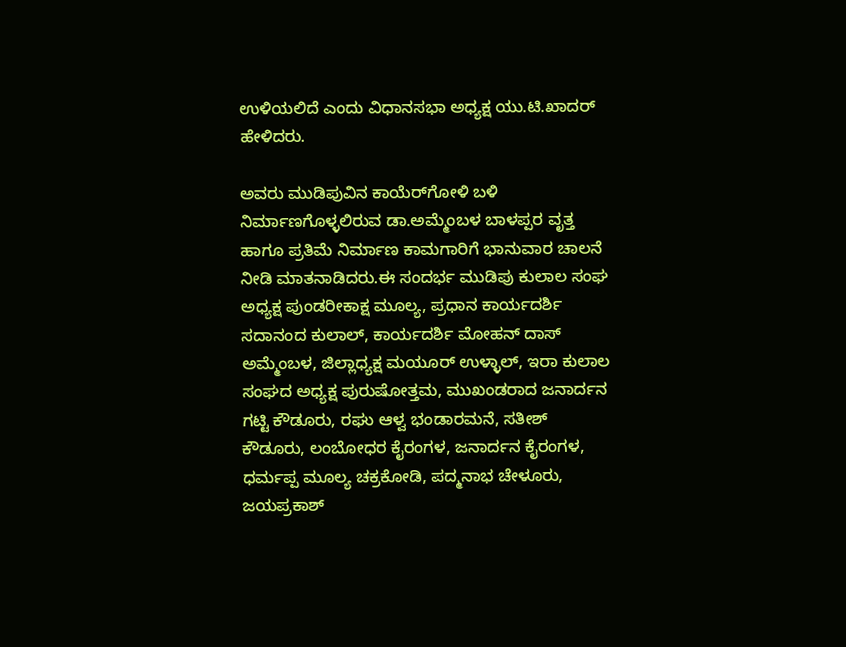ಉಳಿಯಲಿದೆ ಎಂದು ವಿಧಾನಸಭಾ ಅಧ್ಯಕ್ಷ ಯು.ಟಿ.ಖಾದರ್ ಹೇಳಿದರು.

ಅವರು ಮುಡಿಪುವಿನ ಕಾಯೆರ್‌ಗೋಳಿ ಬಳಿ ನಿರ್ಮಾಣಗೊಳ್ಳಲಿರುವ ಡಾ.ಅಮ್ಮೆಂಬಳ ಬಾಳಪ್ಪರ ವೃತ್ತ ಹಾಗೂ ಪ್ರತಿಮೆ ನಿರ್ಮಾಣ ಕಾಮಗಾರಿಗೆ ಭಾನುವಾರ ಚಾಲನೆ ನೀಡಿ ಮಾತನಾಡಿದರು.ಈ ಸಂದರ್ಭ ಮುಡಿಪು ಕುಲಾಲ ಸಂಘ ಅಧ್ಯಕ್ಷ ಪುಂಡರೀಕಾಕ್ಷ ಮೂಲ್ಯ, ಪ್ರಧಾನ ಕಾರ್ಯದರ್ಶಿ ಸದಾನಂದ ಕುಲಾಲ್, ಕಾರ್ಯದರ್ಶಿ ಮೋಹನ್ ದಾಸ್ ಅಮ್ಮೆಂಬಳ, ಜಿಲ್ಲಾಧ್ಯಕ್ಷ ಮಯೂರ್ ಉಳ್ಳಾಲ್, ಇರಾ ಕುಲಾಲ ಸಂಘದ ಅಧ್ಯಕ್ಷ ಪುರುಷೋತ್ತಮ, ಮುಖಂಡರಾದ ಜನಾರ್ದನ ಗಟ್ಟಿ ಕೌಡೂರು, ರಘು ಆಳ್ವ ಭಂಡಾರಮನೆ, ಸತೀಶ್ ಕೌಡೂರು, ಲಂಬೋಧರ ಕೈರಂಗಳ, ಜನಾರ್ದನ ಕೈರಂಗಳ, ಧರ್ಮಪ್ಪ ಮೂಲ್ಯ ಚಕ್ರಕೋಡಿ, ಪದ್ಮನಾಭ ಚೇಳೂರು, ಜಯಪ್ರಕಾಶ್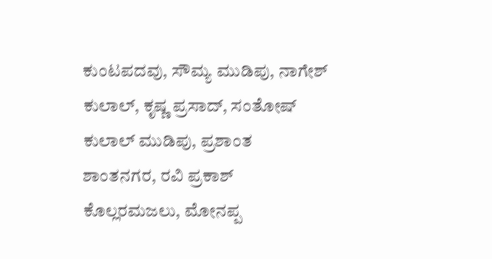ಕುಂಟಪದವು, ಸೌಮ್ಯ ಮುಡಿಪು, ನಾಗೇಶ್ ಕುಲಾಲ್, ಕೃಷ್ಣ ಪ್ರಸಾದ್, ಸಂತೋಷ್ ಕುಲಾಲ್ ಮುಡಿಪು, ಪ್ರಶಾಂತ ಶಾಂತನಗರ, ರವಿ ಪ್ರಕಾಶ್ ಕೊಲ್ಲರಮಜಲು, ಮೋನಪ್ಪ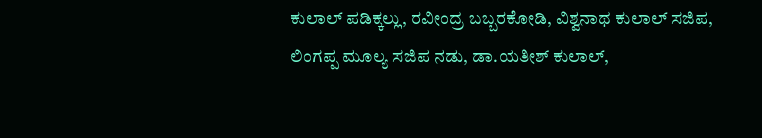ಕುಲಾಲ್ ಪಡಿಕ್ಕಲ್ಲು, ರವೀಂದ್ರ ಬಬ್ಬರಕೋಡಿ, ವಿಶ್ವನಾಥ ಕುಲಾಲ್ ಸಜಿಪ, ಲಿಂಗಪ್ಪ ಮೂಲ್ಯ ಸಜಿಪ ನಡು, ಡಾ.ಯತೀಶ್ ಕುಲಾಲ್,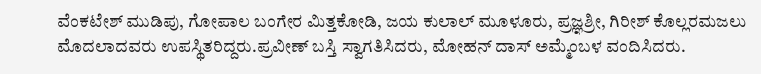ವೆಂಕಟೇಶ್ ಮುಡಿಪು, ಗೋಪಾಲ ಬಂಗೇರ ಮಿತ್ತಕೋಡಿ, ಜಯ ಕುಲಾಲ್ ಮೂಳೂರು, ಪ್ರಜ್ಞಶ್ರೀ, ಗಿರೀಶ್ ಕೊಲ್ಲರಮಜಲು ಮೊದಲಾದವರು ಉಪಸ್ಥಿತರಿದ್ದರು.ಪ್ರವೀಣ್ ಬಸ್ತಿ ಸ್ವಾಗತಿಸಿದರು, ಮೋಹನ್ ದಾಸ್ ಅಮ್ಮೆಂಬಳ ವಂದಿಸಿದರು.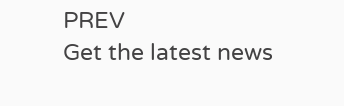PREV
Get the latest news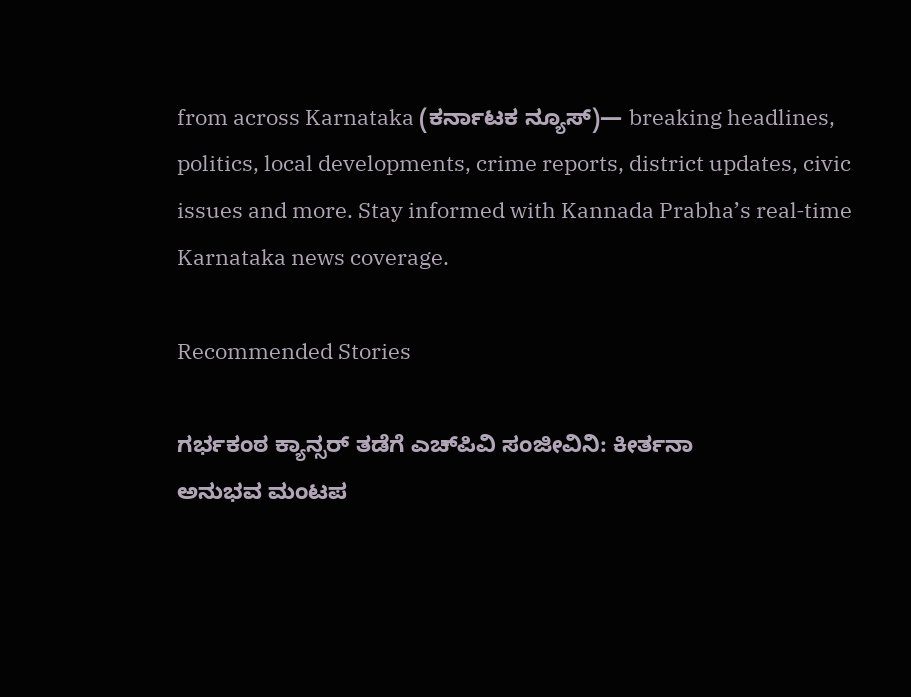from across Karnataka (ಕರ್ನಾಟಕ ನ್ಯೂಸ್)— breaking headlines, politics, local developments, crime reports, district updates, civic issues and more. Stay informed with Kannada Prabha’s real‑time Karnataka news coverage.

Recommended Stories

ಗರ್ಭಕಂಠ ಕ್ಯಾನ್ಸರ್ ತಡೆಗೆ ಎಚ್‌ಪಿವಿ ಸಂಜೀವಿನಿ: ಕೀರ್ತನಾ
ಅನುಭವ ಮಂಟಪ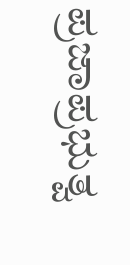ಪ್ರಜಾಪ್ರಭುತ್ವ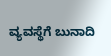ವ್ಯವಸ್ಥೆಗೆ ಬುನಾದಿ